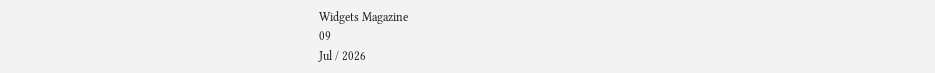Widgets Magazine
09
Jul / 2026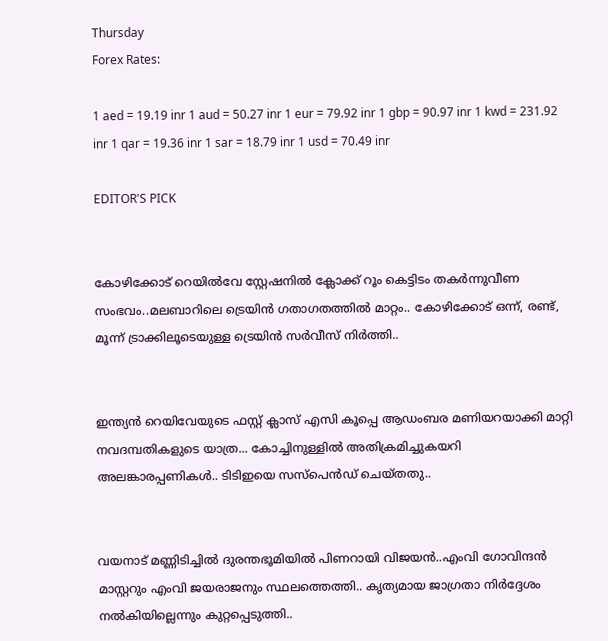Thursday
Forex Rates:

1 aed = 19.19 inr 1 aud = 50.27 inr 1 eur = 79.92 inr 1 gbp = 90.97 inr 1 kwd = 231.92 inr 1 qar = 19.36 inr 1 sar = 18.79 inr 1 usd = 70.49 inr

EDITOR'S PICK


കോഴിക്കോട് റെയിൽവേ സ്റ്റേഷനിൽ ക്ലോക്ക് റൂം കെട്ടിടം തകർന്നുവീണ സംഭവം..മലബാറിലെ ട്രെയിൻ ഗതാഗതത്തിൽ മാറ്റം.. കോഴിക്കോട് ഒന്ന്, രണ്ട്, മൂന്ന് ട്രാക്കിലൂടെയുള്ള ട്രെയിൻ സർവീസ് നിർത്തി..


ഇന്ത്യന്‍ റെയിവേയുടെ ഫസ്റ്റ് ക്ലാസ് എസി കൂപ്പെ ആഡംബര മണിയറയാക്കി മാറ്റി നവദമ്പതികളുടെ യാത്ര... കോച്ചിനുള്ളില്‍ അതിക്രമിച്ചുകയറി അലങ്കാരപ്പണികള്‍.. ടിടിഇയെ സസ്പെന്‍ഡ് ചെയ്തതു..


വയനാട് മണ്ണിടിച്ചിൽ ദുരന്തഭൂമിയിൽ പിണറായി വിജയൻ..എംവി ഗോവിന്ദൻ മാസ്റ്ററും എംവി ജയരാജനും സ്ഥലത്തെത്തി.. കൃത്യമായ ജാഗ്രതാ നിർദ്ദേശം നൽകിയില്ലെന്നും കുറ്റപ്പെടുത്തി..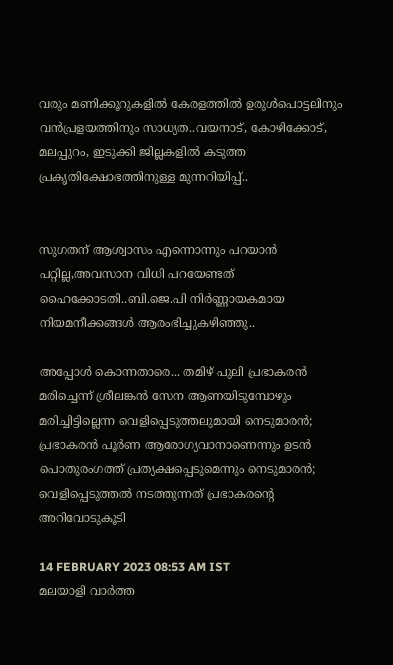വരും മണിക്കൂറുകളില്‍ കേരളത്തില്‍ ഉരുള്‍പൊട്ടലിനും വന്‍പ്രളയത്തിനും സാധ്യത..വയനാട്, കോഴിക്കോട്, മലപ്പുറം, ഇടുക്കി ജില്ലകളില്‍ കടുത്ത പ്രകൃതിക്ഷോഭത്തിനുള്ള മുന്നറിയിപ്പ്..


സുഗതന് ആശ്വാസം എന്നൊന്നും പറയാൻ പറ്റില്ല,അവസാന വിധി പറയേണ്ടത് ഹൈക്കോടതി..ബി.ജെ.പി നിര്‍ണ്ണായകമായ നിയമനീക്കങ്ങള്‍ ആരംഭിച്ചുകഴിഞ്ഞു..

അപ്പോള്‍ കൊന്നതാരെ... തമിഴ് പുലി പ്രഭാകരന്‍ മരിച്ചെന്ന് ശ്രീലങ്കന്‍ സേന ആണയിടുമ്പോഴും മരിച്ചിട്ടില്ലെന്ന വെളിപ്പെടുത്തലുമായി നെടുമാരന്‍; പ്രഭാകരന്‍ പൂര്‍ണ ആരോഗ്യവാനാണെന്നും ഉടന്‍ പൊതുരംഗത്ത് പ്രത്യക്ഷപ്പെടുമെന്നും നെടുമാരന്‍; വെളിപ്പെടുത്തല്‍ നടത്തുന്നത് പ്രഭാകരന്റെ അറിവോടുകൂടി

14 FEBRUARY 2023 08:53 AM IST
മലയാളി വാര്‍ത്ത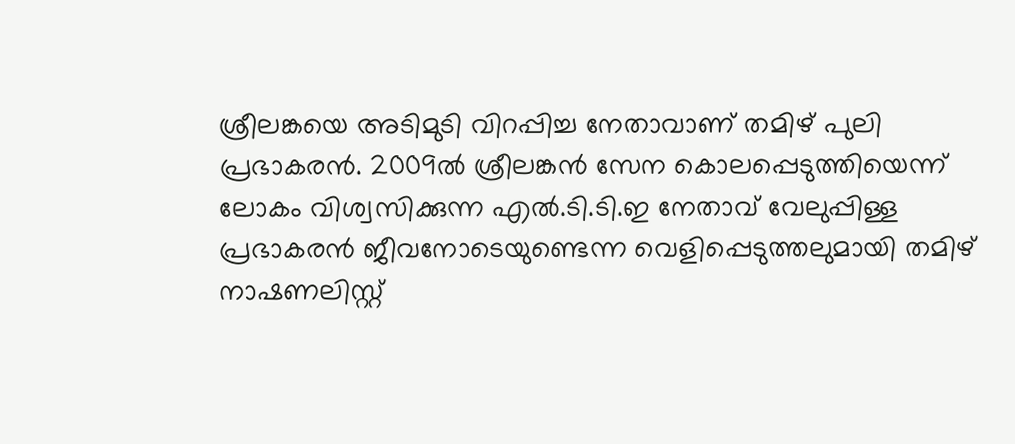ശ്രീലങ്കയെ അടിമുടി വിറപ്പിച്ച നേതാവാണ് തമിഴ് പുലി പ്രഭാകരന്‍. 2009ല്‍ ശ്രീലങ്കന്‍ സേന കൊലപ്പെടുത്തിയെന്ന് ലോകം വിശ്വസിക്കുന്ന എല്‍.ടി.ടി.ഇ നേതാവ് വേലുപ്പിള്ള പ്രഭാകരന്‍ ജീവനോടെയുണ്ടെന്ന വെളിപ്പെടുത്തലുമായി തമിഴ് നാഷണലിസ്റ്റ്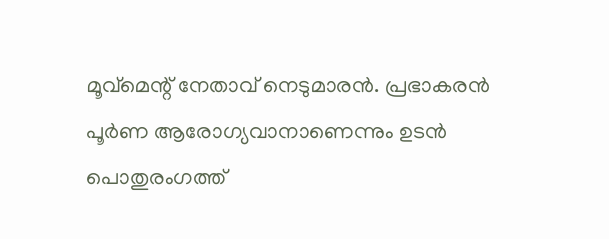മൂവ്‌മെന്റ് നേതാവ് നെടുമാരന്‍. പ്രഭാകരന്‍ പൂര്‍ണ ആരോഗ്യവാനാണെന്നും ഉടന്‍ പൊതുരംഗത്ത്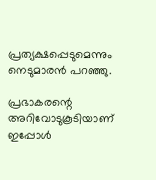പ്രത്യക്ഷപ്പെടുമെന്നും നെടുമാരന്‍ പറഞ്ഞു.

പ്രഭാകരന്റെ അറിവോടുകൂടിയാണ് ഇപ്പോള്‍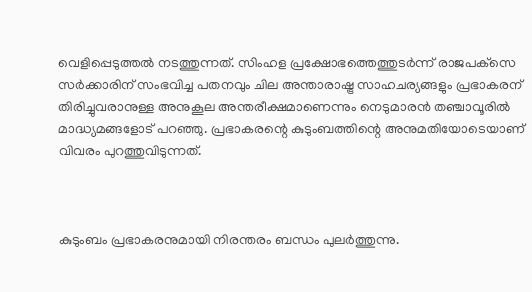വെളിപ്പെടുത്തല്‍ നടത്തുന്നത്. സിംഹള പ്രക്ഷോഭത്തെത്തുടര്‍ന്ന് രാജപക്‌സെ സര്‍ക്കാരിന് സംഭവിച്ച പതനവും ചില അന്താരാഷ്ട്ര സാഹചര്യങ്ങളും പ്രഭാകരന് തിരിച്ചുവരാനുള്ള അനുകൂല അന്തരീക്ഷമാണെന്നും നെടുമാരന്‍ തഞ്ചാവൂരില്‍ മാദ്ധ്യമങ്ങളോട് പറഞ്ഞു. പ്രഭാകരന്റെ കുടുംബത്തിന്റെ അനുമതിയോടെയാണ് വിവരം പുറത്തുവിടുന്നത്.



കുടുംബം പ്രഭാകരനുമായി നിരന്തരം ബന്ധം പുലര്‍ത്തുന്നു.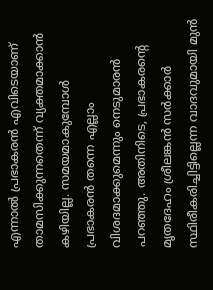എന്നാല്‍ പ്രഭാകരന്‍ എവിടെയാണ് താമസിക്കുന്നതെന്ന് വ്യക്തമാക്കാന്‍ കഴിയില്ല. സമയമാകുമ്പോള്‍ പ്രഭാകരന്‍ തന്നെ എല്ലാം വിശദമാക്കുമെന്നും നെടുമാരന്‍ പറഞ്ഞു. അതിനിടെ, പ്രഭാകരന്റെ മൃതദേഹം ശ്രീലങ്കന്‍ സര്‍ക്കാര്‍ സ്ഥിരീകരിച്ചിട്ടില്ലെന്ന വാദവുമായി മുന്‍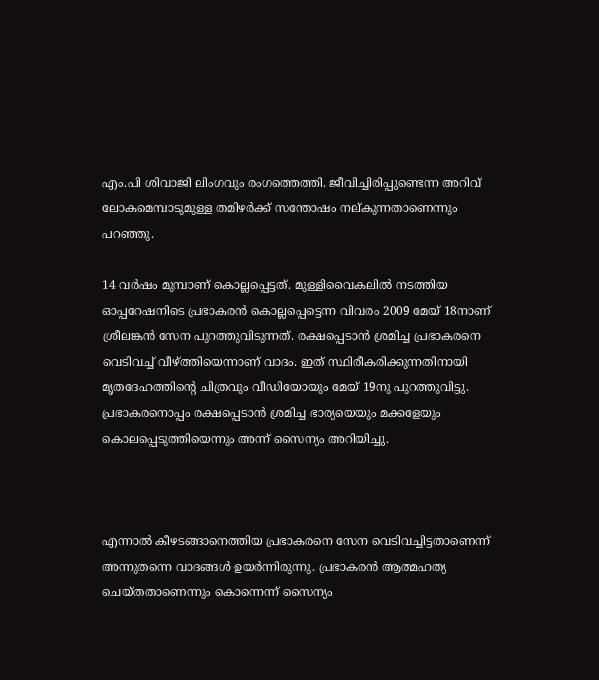എം.പി ശിവാജി ലിംഗവും രംഗത്തെത്തി. ജീവിച്ചിരിപ്പുണ്ടെന്ന അറിവ് ലോകമെമ്പാടുമുള്ള തമിഴര്‍ക്ക് സന്തോഷം നല്കുന്നതാണെന്നും പറഞ്ഞു.

14 വര്‍ഷം മുമ്പാണ് കൊല്ലപ്പെട്ടത്. മുള്ളിവൈകലില്‍ നടത്തിയ ഓപ്പറേഷനിടെ പ്രഭാകരന്‍ കൊല്ലപ്പെട്ടെന്ന വിവരം 2009 മേയ് 18നാണ് ശ്രീലങ്കന്‍ സേന പുറത്തുവിടുന്നത്. രക്ഷപ്പെടാന്‍ ശ്രമിച്ച പ്രഭാകരനെ വെടിവച്ച് വീഴ്ത്തിയെന്നാണ് വാദം. ഇത് സ്ഥിരീകരിക്കുന്നതിനായി മൃതദേഹത്തിന്റെ ചിത്രവും വീഡിയോയും മേയ് 19നു പുറത്തുവിട്ടു. പ്രഭാകരനൊപ്പം രക്ഷപ്പെടാന്‍ ശ്രമിച്ച ഭാര്യയെയും മക്കളേയും കൊലപ്പെടുത്തിയെന്നും അന്ന് സൈന്യം അറിയിച്ചു.



എന്നാല്‍ കീഴടങ്ങാനെത്തിയ പ്രഭാകരനെ സേന വെടിവച്ചിട്ടതാണെന്ന് അന്നുതന്നെ വാദങ്ങള്‍ ഉയര്‍ന്നിരുന്നു. പ്രഭാകരന്‍ ആത്മഹത്യ ചെയ്തതാണെന്നും കൊന്നെന്ന് സൈന്യം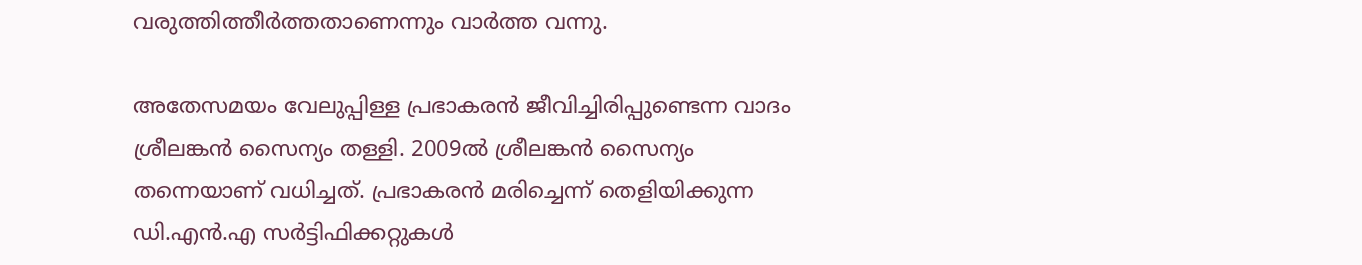വരുത്തിത്തീര്‍ത്തതാണെന്നും വാര്‍ത്ത വന്നു.

അതേസമയം വേലുപ്പിള്ള പ്രഭാകരന്‍ ജീവിച്ചിരിപ്പുണ്ടെന്ന വാദം ശ്രീലങ്കന്‍ സൈന്യം തള്ളി. 2009ല്‍ ശ്രീലങ്കന്‍ സൈന്യം തന്നെയാണ് വധിച്ചത്. പ്രഭാകരന്‍ മരിച്ചെന്ന് തെളിയിക്കുന്ന ഡി.എന്‍.എ സര്‍ട്ടിഫിക്കറ്റുകള്‍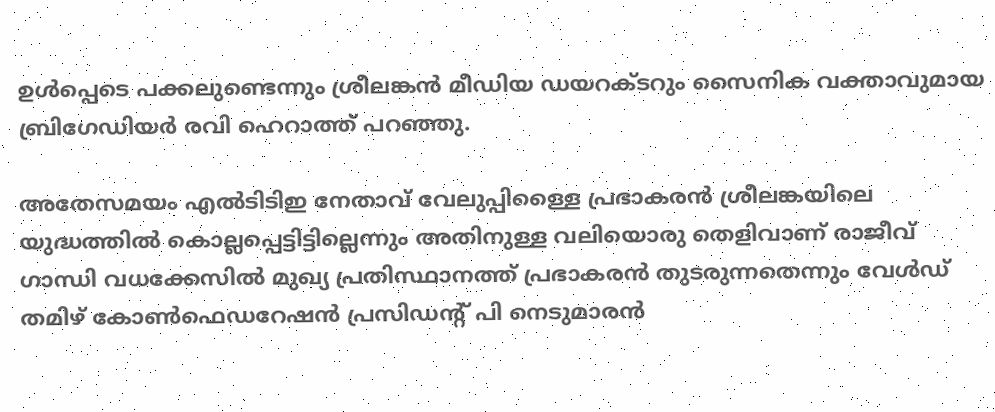ഉള്‍പ്പെടെ പക്കലുണ്ടെന്നും ശ്രീലങ്കന്‍ മീഡിയ ഡയറക്ടറും സൈനിക വക്താവുമായ ബ്രിഗേഡിയര്‍ രവി ഹെറാത്ത് പറഞ്ഞു.

അതേസമയം എല്‍ടിടിഇ നേതാവ് വേലുപ്പിള്ളൈ പ്രഭാകരന്‍ ശ്രീലങ്കയിലെ യുദ്ധത്തില്‍ കൊല്ലപ്പെട്ടിട്ടില്ലെന്നും അതിനുള്ള വലിയൊരു തെളിവാണ് രാജീവ് ഗാന്ധി വധക്കേസില്‍ മുഖ്യ പ്രതിസ്ഥാനത്ത് പ്രഭാകരന്‍ തുടരുന്നതെന്നും വേള്‍ഡ് തമിഴ് കോണ്‍ഫെഡറേഷന്‍ പ്രസിഡന്റ് പി നെടുമാരന്‍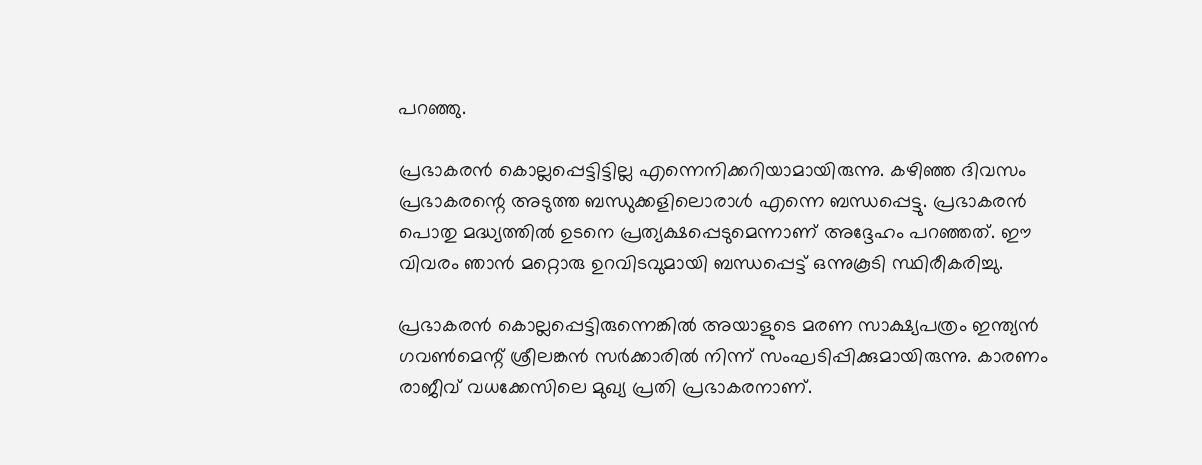പറഞ്ഞു.

പ്രഭാകരന്‍ കൊല്ലപ്പെട്ടിട്ടില്ല എന്നെനിക്കറിയാമായിരുന്നു. കഴിഞ്ഞ ദിവസം പ്രഭാകരന്റെ അടുത്ത ബന്ധുക്കളിലൊരാള്‍ എന്നെ ബന്ധപ്പെട്ടു. പ്രഭാകരന്‍ പൊതു മദ്ധ്യത്തില്‍ ഉടനെ പ്രത്യക്ഷപ്പെടുമെന്നാണ് അദ്ദേഹം പറഞ്ഞത്. ഈ വിവരം ഞാന്‍ മറ്റൊരു ഉറവിടവുമായി ബന്ധപ്പെട്ട് ഒന്നുകൂടി സ്ഥിരീകരിച്ചു.

പ്രഭാകരന്‍ കൊല്ലപ്പെട്ടിരുന്നെങ്കില്‍ അയാളുടെ മരണ സാക്ഷ്യപത്രം ഇന്ത്യന്‍ ഗവണ്‍മെന്റ് ശ്രീലങ്കന്‍ സര്‍ക്കാരില്‍ നിന്ന് സംഘടിപ്പിക്കുമായിരുന്നു. കാരണം രാജീവ് വധക്കേസിലെ മുഖ്യ പ്രതി പ്രഭാകരനാണ്.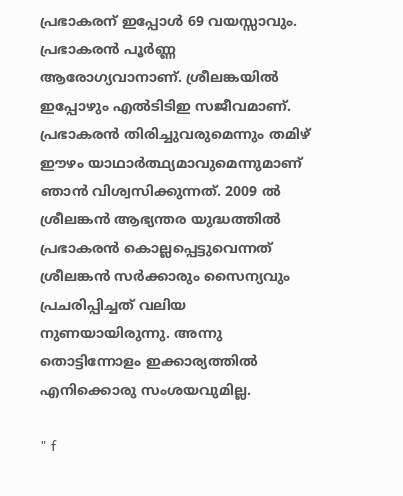പ്രഭാകരന് ഇപ്പോള്‍ 69 വയസ്സാവും. പ്രഭാകരന്‍ പൂര്‍ണ്ണ ആരോഗ്യവാനാണ്. ശ്രീലങ്കയില്‍ ഇപ്പോഴും എല്‍ടിടിഇ സജീവമാണ്. പ്രഭാകരന്‍ തിരിച്ചുവരുമെന്നും തമിഴ് ഈഴം യാഥാര്‍ത്ഥ്യമാവുമെന്നുമാണ് ഞാന്‍ വിശ്വസിക്കുന്നത്. 2009 ല്‍ ശ്രീലങ്കന്‍ ആഭ്യന്തര യുദ്ധത്തില്‍ പ്രഭാകരന്‍ കൊല്ലപ്പെട്ടുവെന്നത് ശ്രീലങ്കന്‍ സര്‍ക്കാരും സൈന്യവും പ്രചരിപ്പിച്ചത് വലിയ നുണയായിരുന്നു. അന്നു തൊട്ടിന്നോളം ഇക്കാര്യത്തില്‍ എനിക്കൊരു സംശയവുമില്ല.

" f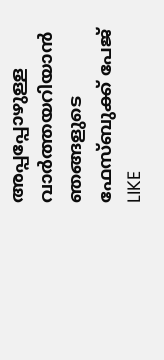അപ്പപ്പോഴുള്ള വാര്‍ത്തയറിയാന്‍ ഞങ്ങളുടെ ഫേസ്‌ബുക്ക്‌ പേജ് LIKE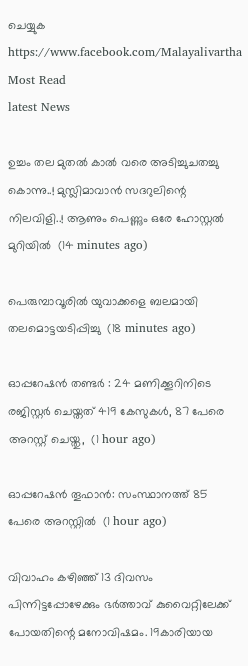ചെയ്യുക
https://www.facebook.com/Malayalivartha
Most Read
latest News

ഉച്ചം തല മുതൽ കാൽ വരെ അടിച്ചുചതച്ചു കൊന്നു..! മുസ്ലിമാവാൻ സദറുലിന്റെ നിലവിളി..! ആണും പെണ്ണും ഒരേ ഹോസ്റ്റൽ മുറിയിൽ  (14 minutes ago)

പെരുമ്പാവൂരില്‍ യുവാക്കളെ ബലമായി തലമൊട്ടയടിപ്പിച്ചു  (18 minutes ago)

ഓപ്പറേഷന്‍ തണ്ടർ : 24 മണിക്കൂറിനിടെ രജിസ്റ്റർ ചെയ്തത് 419 കേസുകൾ, 87 പേരെ അറസ്റ്റ് ചെയ്തു,  (1 hour ago)

ഓപ്പറേഷന്‍ തൂഫാന്‍: സംസ്ഥാനത്ത് 85 പേരെ അറസ്റ്റില്‍  (1 hour ago)

വിവാഹം കഴിഞ്ഞ് 13 ദിവസം പിന്നിട്ടപ്പോഴേക്കും ഭർത്താവ് കുവൈറ്റിലേക്ക് പോയതിന്റെ മനോവിഷമം. 19കാരിയായ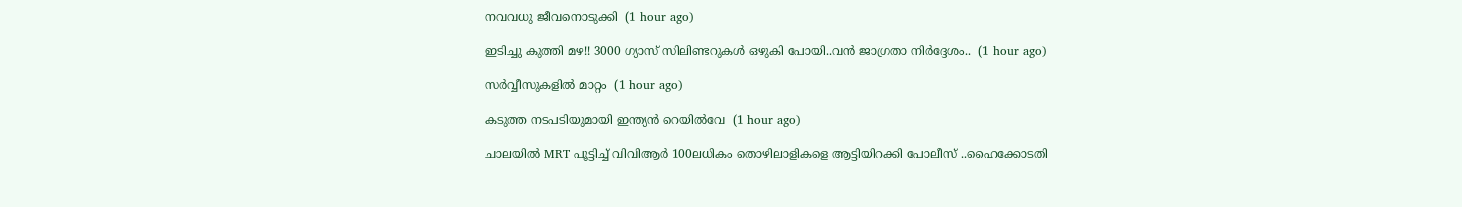നവവധു ജീവനൊടുക്കി  (1 hour ago)

ഇടിച്ചു കുത്തി മഴ!! 3000 ഗ്യാസ് സിലിണ്ടറുകൾ ഒഴുകി പോയി..വൻ ജാഗ്രതാ നിർദ്ദേശം..  (1 hour ago)

സ‍‍ര്‍വ്വീസുകളിൽ മാറ്റം  (1 hour ago)

കടുത്ത നടപടിയുമായി ഇന്ത്യന്‍ റെയില്‍വേ  (1 hour ago)

ചാലയിൽ MRT പൂട്ടിച്ച് വിവിആർ 100ലധികം തൊഴിലാളികളെ ആട്ടിയിറക്കി പോലീസ് ..ഹൈക്കോടതി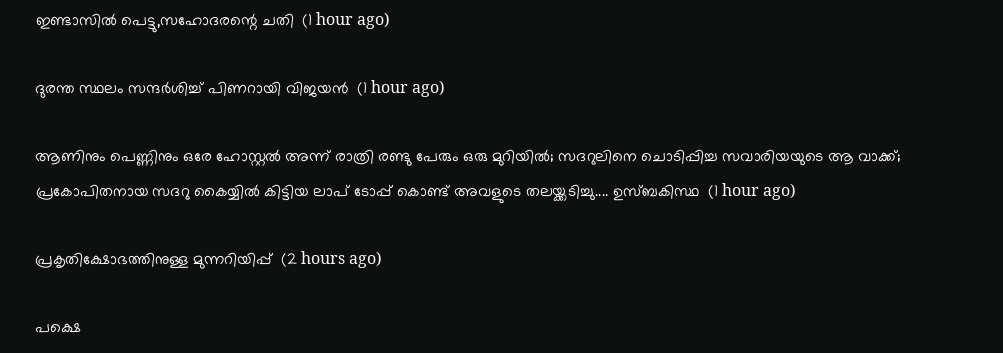ഇണ്ടാസിൽ പെട്ടു,സഹോദരന്റെ ചതി  (1 hour ago)

ദുരന്ത സ്ഥലം സന്ദർശിച്ച് പിണറായി വിജയൻ  (1 hour ago)

ആണിനും പെണ്ണിനും ഒരേ ഹോസ്റ്റൽ അന്ന് രാത്രി രണ്ടു പേരും ഒരു മുറിയിൽ; സദറുലിനെ ചൊടിപ്പിച്ച സവാരിയയുടെ ആ വാക്ക്; പ്രകോപിതനായ സദറു കൈയ്യിൽ കിട്ടിയ ലാപ് ടോപ്പ് കൊണ്ട് അവളുടെ തലയ്ക്കടിച്ചു.... ഉസ്ബകിസ്ഥ  (1 hour ago)

പ്രകൃതിക്ഷോഭത്തിനുള്ള മുന്നറിയിപ്പ്  (2 hours ago)

പക്ഷെ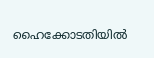ഹൈക്കോടതിയിൽ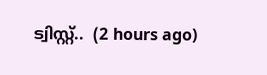ട്വിസ്റ്റ്..  (2 hours ago)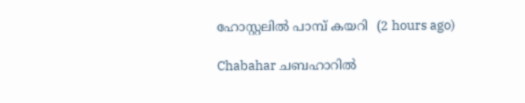ഹോസ്റ്റലില്‍ പാമ്പ് കയറി  (2 hours ago)

Chabahar ചബഹാറിൽ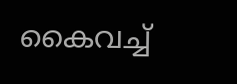കൈവച്ച്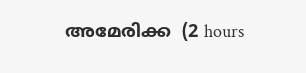അമേരിക്ക  (2 hours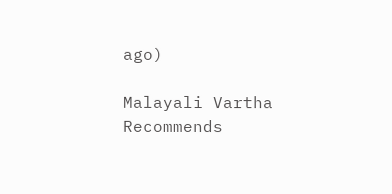ago)

Malayali Vartha Recommends